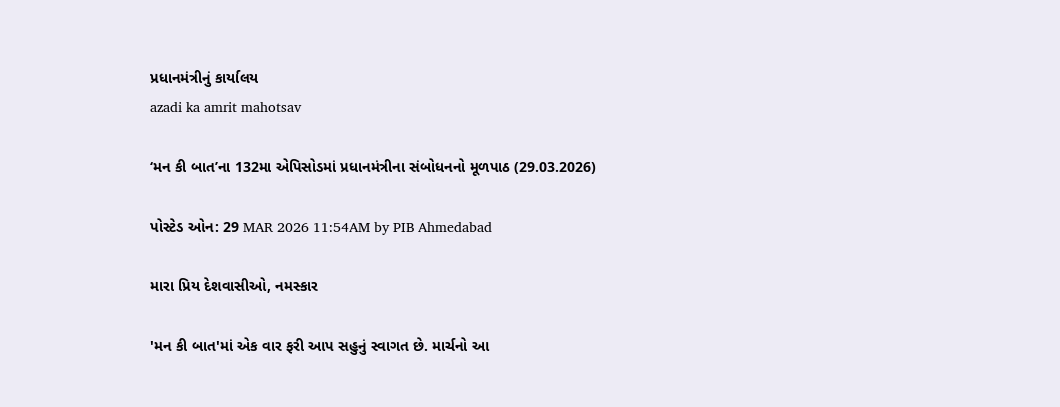પ્રધાનમંત્રીનું કાર્યાલય
azadi ka amrit mahotsav

‘મન કી બાત’ના 132મા એપિસોડમાં પ્રધાનમંત્રીના સંબોધનનો મૂળપાઠ (29.03.2026)

પોસ્ટેડ ઓન: 29 MAR 2026 11:54AM by PIB Ahmedabad

મારા પ્રિય દેશવાસીઓ, નમસ્કાર

'મન કી બાત'માં એક વાર ફરી આપ સહુનું સ્વાગત છે. માર્ચનો આ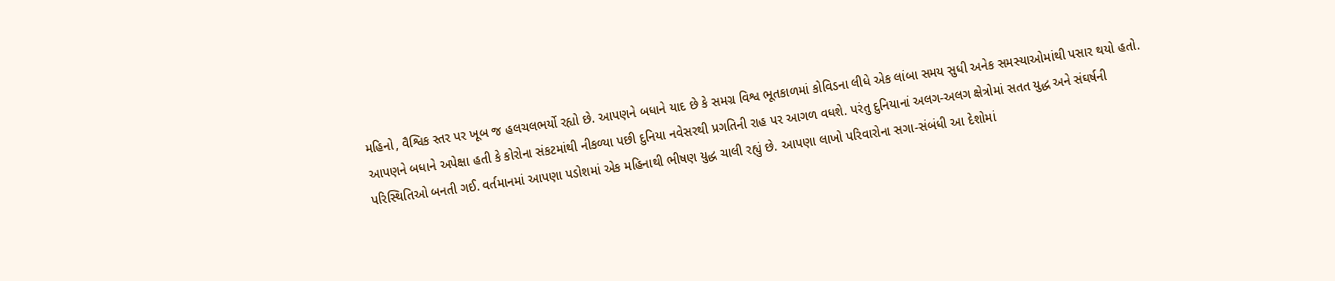મહિનો, વૈશ્વિક સ્તર પર ખૂબ જ હલચલભર્યો રહ્યો છે. આપણને બધાને યાદ છે કે સમગ્ર વિશ્વ ભૂતકાળમાં કોવિડના લીધે એક લાંબા સમય સુધી અનેક સમસ્યાઓમાંથી પસાર થયો હતો. આપણને બધાને અપેક્ષા હતી કે કોરોના સંકટમાંથી નીકળ્યા પછી દુનિયા નવેસરથી પ્રગતિની રાહ પર આગળ વધશે. પરંતુ દુનિયાનાં અલગ-અલગ ક્ષેત્રોમાં સતત યુદ્ધ અને સંઘર્ષની પરિસ્થિતિઓ બનતી ગઈ. વર્તમાનમાં આપણા પડોશમાં એક મહિનાથી ભીષણ યુદ્ધ ચાલી રહ્યું છે. આપણા લાખો પરિવારોના સગા-સંબંધી આ દેશોમાં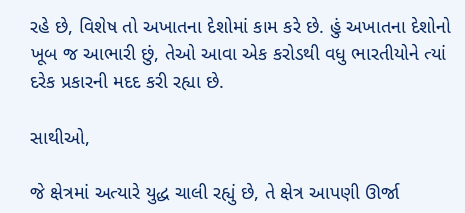રહે છે, વિશેષ તો અખાતના દેશોમાં કામ કરે છે. હું અખાતના દેશોનો ખૂબ જ આભારી છું, તેઓ આવા એક કરોડથી વધુ ભારતીયોને ત્યાં દરેક પ્રકારની મદદ કરી રહ્યા છે.

સાથીઓ,

જે ક્ષેત્રમાં અત્યારે યુદ્ધ ચાલી રહ્યું છે, તે ક્ષેત્ર આપણી ઊર્જા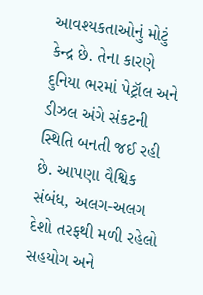આવશ્યકતાઓનું મોટું કેન્દ્ર છે. તેના કારણે દુનિયા ભરમાં પેટ્રૉલ અને ડીઝલ અંગે સંકટની સ્થિતિ બનતી જઈ રહી છે. આપણા વૈશ્વિક સંબંધ, અલગ-અલગ દેશો તરફથી મળી રહેલો સહયોગ અને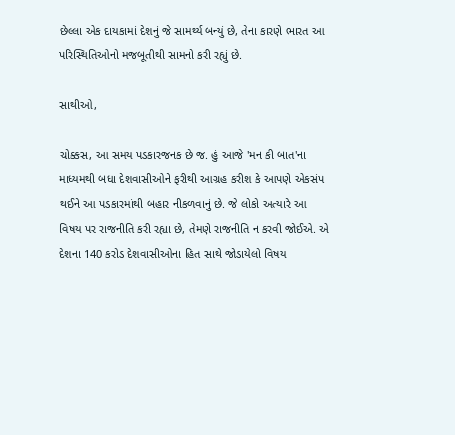છેલ્લા એક દાયકામાં દેશનું જે સામર્થ્ય બન્યું છે, તેના કારણે ભારત આ પરિસ્થિતિઓનો મજબૂતીથી સામનો કરી રહ્યું છે.

સાથીઓ,

ચોક્કસ, આ સમય પડકારજનક છે જ. હું આજે 'મન કી બાત'ના માધ્યમથી બધા દેશવાસીઓને ફરીથી આગ્રહ કરીશ કે આપણે એકસંપ થઈને આ પડકારમાંથી બહાર નીકળવાનું છે. જે લોકો અત્યારે આ વિષય પર રાજનીતિ કરી રહ્યા છે, તેમણે રાજનીતિ ન કરવી જોઈએ. એ દેશના 140 કરોડ દેશવાસીઓના હિત સાથે જોડાયેલો વિષય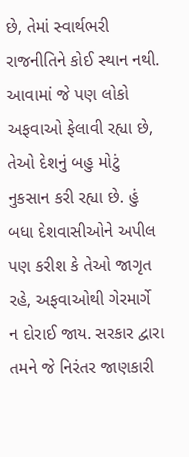છે, તેમાં સ્વાર્થભરી રાજનીતિને કોઈ સ્થાન નથી. આવામાં જે પણ લોકો અફવાઓ ફેલાવી રહ્યા છે, તેઓ દેશનું બહુ મોટું નુકસાન કરી રહ્યા છે. હું બધા દેશવાસીઓને અપીલ પણ કરીશ કે તેઓ જાગૃત રહે, અફવાઓથી ગેરમાર્ગે ન દોરાઈ જાય. સરકાર દ્વારા તમને જે નિરંતર જાણકારી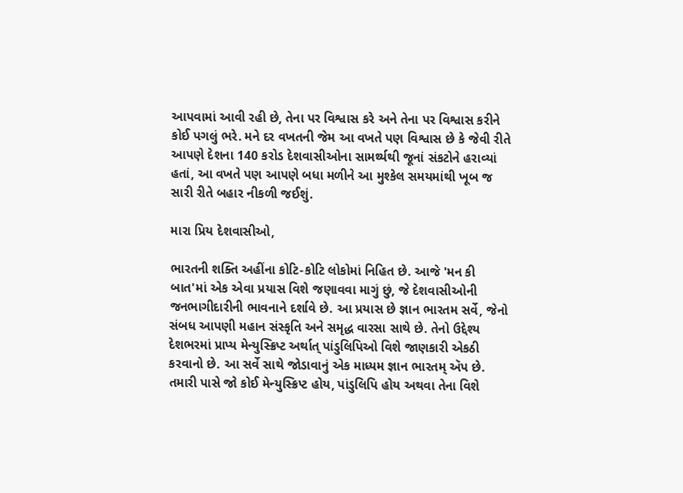આપવામાં આવી રહી છે, તેના પર વિશ્વાસ કરે અને તેના પર વિશ્વાસ કરીને કોઈ પગલું ભરે. મને દર વખતની જેમ આ વખતે પણ વિશ્વાસ છે કે જેવી રીતે આપણે દેશના 140 કરોડ દેશવાસીઓના સામર્થ્યથી જૂનાં સંકટોને હરાવ્યાં હતાં, આ વખતે પણ આપણે બધા મળીને આ મુશ્કેલ સમયમાંથી ખૂબ જ સારી રીતે બહાર નીકળી જઈશું.

મારા પ્રિય દેશવાસીઓ,

ભારતની શક્તિ અહીંના કોટિ-કોટિ લોકોમાં નિહિત છે. આજે 'મન કી બાત'માં એક એવા પ્રયાસ વિશે જણાવવા માગું છું, જે દેશવાસીઓની જનભાગીદારીની ભાવનાને દર્શાવે છે. આ પ્રયાસ છે જ્ઞાન ભારતમ સર્વે, જેનો સંબધ આપણી મહાન સંસ્કૃતિ અને સમૃદ્ધ વારસા સાથે છે. તેનો ઉદ્દેશ્ય દેશભરમાં પ્રાપ્ય મેન્યુસ્ક્રિપ્ટ અર્થાત્ પાંડુલિપિઓ વિશે જાણકારી એકઠી કરવાનો છે. આ સર્વે સાથે જોડાવાનું એક માધ્યમ જ્ઞાન ભારતમ્ ઍપ છે. તમારી પાસે જો કોઈ મેન્યુસ્ક્રિપ્ટ હોય, પાંડુલિપિ હોય અથવા તેના વિશે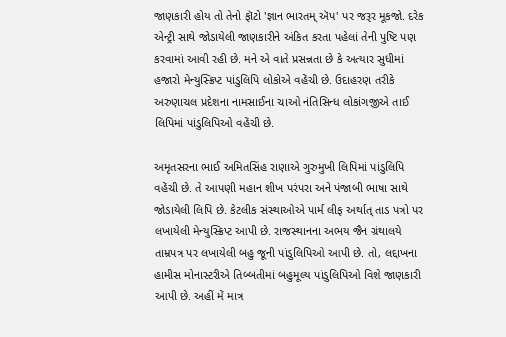જાણકારી હોય તો તેનો ફૉટો 'જ્ઞાન ભારતમ્ ઍપ' પર જરૂર મૂકજો. દરેક એન્ટ્રી સાથે જોડાયેલી જાણકારીને અંકિત કરતા પહેલાં તેની પુષ્ટિ પણ કરવામાં આવી રહી છે. મને એ વાતે પ્રસન્નતા છે કે અત્યાર સુધીમાં હજારો મેન્યુસ્ક્રિપ્ટ પાંડુલિપિ લોકોએ વહેંચી છે. ઉદાહરણ તરીકે અરુણાચલ પ્રદેશના નામસાઈના ચાઓ નંતિસિન્ધ લોકાંગજીએ તાઈ લિપિમાં પાંડુલિપિઓ વહેંચી છે.

અમૃતસરના ભાઈ અમિતસિંહ રાણાએ ગુરુમુખી લિપિમાં પાંડુલિપિ વહેંચી છે. તે આપણી મહાન શીખ પરંપરા અને પંજાબી ભાષા સાથે જોડાયેલી લિપિ છે. કેટલીક સંસ્થાઓએ પાર્મ લીફ અર્થાત્ તાડ પત્રો પર લખાયેલી મેન્યુસ્ક્રિપ્ટ આપી છે. રાજસ્થાનના અભય જૈન ગ્રંથાલયે તામ્રપત્ર પર લખાયેલી બહુ જૂની પાંડુલિપિઓ આપી છે. તો, લદ્દાખના હામીસ મોનાસ્ટરીએ તિબ્બતીમાં બહુમૂલ્ય પાંડુલિપિઓ વિશે જાણકારી આપી છે. અહીં મેં માત્ર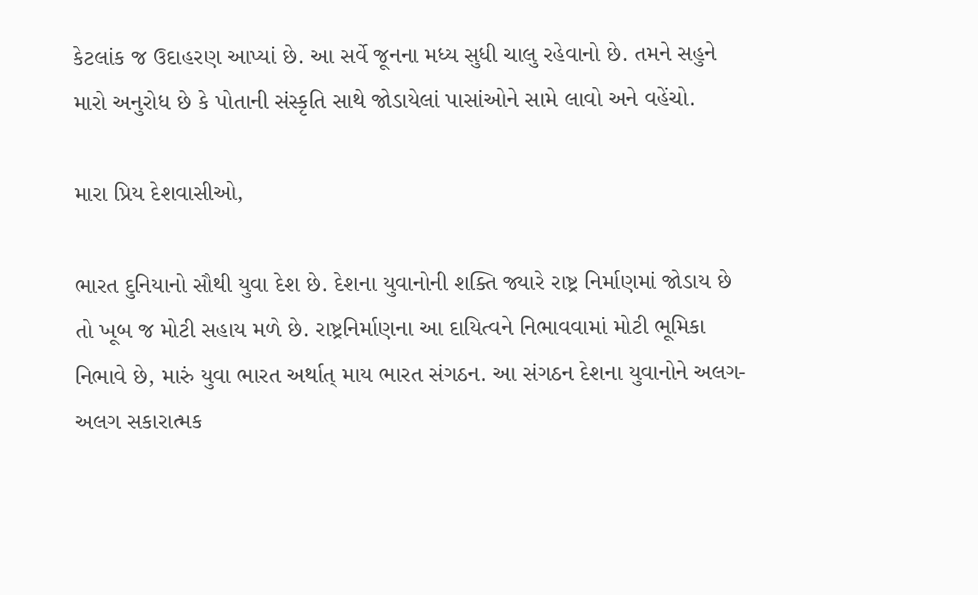કેટલાંક જ ઉદાહરણ આપ્યાં છે. આ સર્વે જૂનના મધ્ય સુધી ચાલુ રહેવાનો છે. તમને સહુને મારો અનુરોધ છે કે પોતાની સંસ્કૃતિ સાથે જોડાયેલાં પાસાંઓને સામે લાવો અને વહેંચો.

મારા પ્રિય દેશવાસીઓ,

ભારત દુનિયાનો સૌથી યુવા દેશ છે. દેશના યુવાનોની શક્તિ જ્યારે રાષ્ટ્ર નિર્માણમાં જોડાય છે તો ખૂબ જ મોટી સહાય મળે છે. રાષ્ટ્રનિર્માણના આ દાયિત્વને નિભાવવામાં મોટી ભૂમિકા નિભાવે છે, મારું યુવા ભારત અર્થાત્ માય ભારત સંગઠન. આ સંગઠન દેશના યુવાનોને અલગ-અલગ સકારાત્મક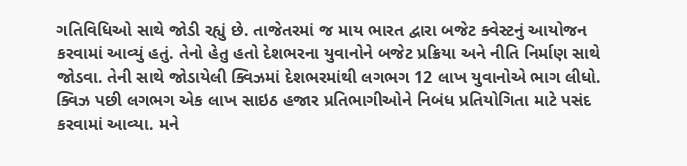ગતિવિધિઓ સાથે જોડી રહ્યું છે. તાજેતરમાં જ માય ભારત દ્વારા બજેટ ક્વેસ્ટનું આયોજન કરવામાં આવ્યું હતું. તેનો હેતુ હતો દેશભરના યુવાનોને બજેટ પ્રક્રિયા અને નીતિ નિર્માણ સાથે જોડવા. તેની સાથે જોડાયેલી ક્વિઝમાં દેશભરમાંથી લગભગ 12 લાખ યુવાનોએ ભાગ લીધો. ક્વિઝ પછી લગભગ એક લાખ સાઇઠ હજાર પ્રતિભાગીઓને નિબંધ પ્રતિયોગિતા માટે પસંદ કરવામાં આવ્યા. મને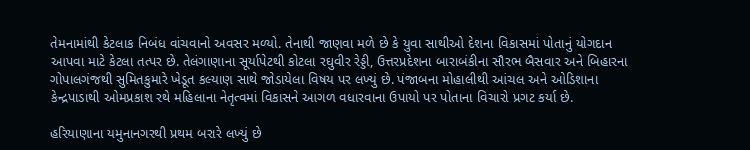તેમનામાંથી કેટલાક નિબંધ વાંચવાનો અવસર મળ્યો. તેનાથી જાણવા મળે છે કે યુવા સાથીઓ દેશના વિકાસમાં પોતાનું યોગદાન આપવા માટે કેટલા તત્પર છે. તેલંગાણાના સૂર્યાપેટથી કોટલા રઘુવીર રેડ્ડી, ઉત્તરપ્રદેશના બારાબંકીના સૌરભ બૈસવાર અને બિહારના ગોપાલગંજથી સુમિતકુમારે ખેડૂત કલ્યાણ સાથે જોડાયેલા વિષય પર લખ્યું છે. પંજાબના મોહાલીથી આંચલ અને ઓડિશાના કેન્દ્રપાડાથી ઓમપ્રકાશ રથે મહિલાના નેતૃત્વમાં વિકાસને આગળ વધારવાના ઉપાયો પર પોતાના વિચારો પ્રગટ કર્યા છે.

હરિયાણાના યમુનાનગરથી પ્રથમ બરારે લખ્યું છે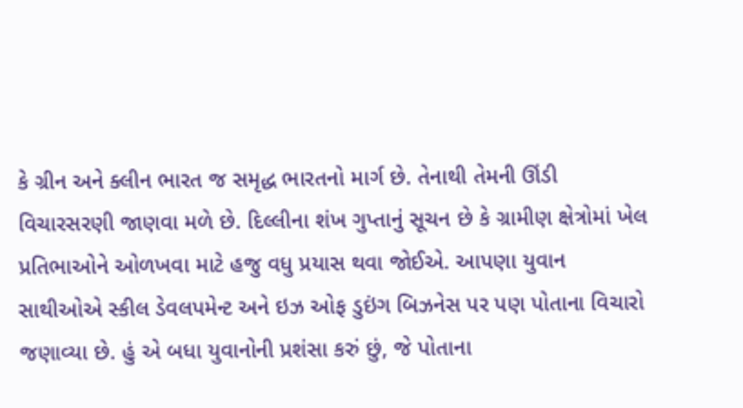કે ગ્રીન અને ક્લીન ભારત જ સમૃદ્ધ ભારતનો માર્ગ છે. તેનાથી તેમની ઊંડી વિચારસરણી જાણવા મળે છે. દિલ્લીના શંખ ગુપ્તાનું સૂચન છે કે ગ્રામીણ ક્ષેત્રોમાં ખેલ પ્રતિભાઓને ઓળખવા માટે હજુ વધુ પ્રયાસ થવા જોઈએ. આપણા યુવાન સાથીઓએ સ્કીલ ડેવલપમેન્ટ અને ઇઝ ઓફ ડુઇંગ બિઝનેસ પર પણ પોતાના વિચારો જણાવ્યા છે. હું એ બધા યુવાનોની પ્રશંસા કરું છું, જે પોતાના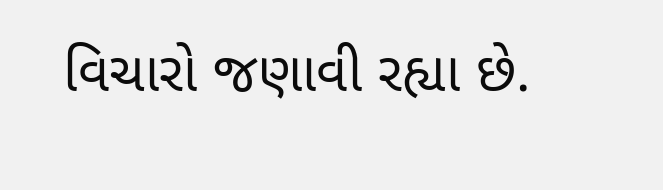વિચારો જણાવી રહ્યા છે.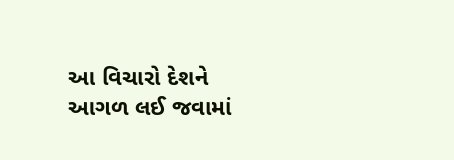આ વિચારો દેશને આગળ લઈ જવામાં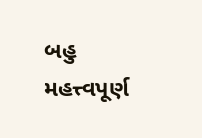બહુ મહત્ત્વપૂર્ણ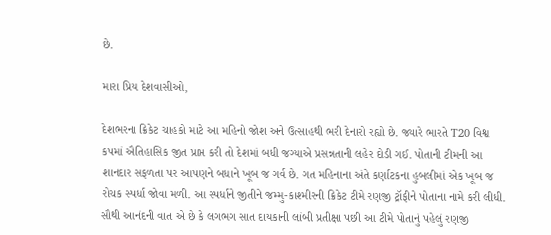છે.

મારા પ્રિય દેશવાસીઓ,

દેશભરના ક્રિકેટ ચાહકો માટે આ મહિનો જોશ અને ઉત્સાહથી ભરી દેનારો રહ્યો છે. જ્યારે ભારતે T20 વિશ્વ કપમાં ઐતિહાસિક જીત પ્રાપ્ત કરી તો દેશમાં બધી જગ્યાએ પ્રસન્નતાની લહેર દોડી ગઈ. પોતાની ટીમની આ શાનદાર સફળતા પર આપણને બધાને ખૂબ જ ગર્વ છે. ગત મહિનાના અંતે કર્ણાટકના હુબલીમાં એક ખૂબ જ રોચક સ્પર્ધા જોવા મળી. આ સ્પર્ધાને જીતીને જમ્મુ-કાશ્મીરની ક્રિકેટ ટીમે રણજી ટ્રૉફીને પોતાના નામે કરી લીધી. સૌથી આનંદની વાત એ છે કે લગભગ સાત દાયકાની લાંબી પ્રતીક્ષા પછી આ ટીમે પોતાનું પહેલું રણજી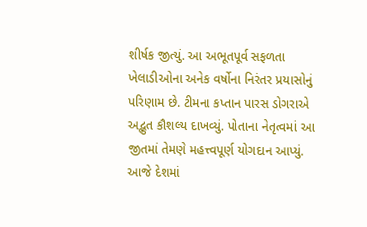શીર્ષક જીત્યું. આ અભૂતપૂર્વ સફળતા ખેલાડીઓના અનેક વર્ષોના નિરંતર પ્રયાસોનું પરિણામ છે. ટીમના કપ્તાન પારસ ડોગરાએ અદ્ભુત કૌશલ્ય દાખવ્યું. પોતાના નેતૃત્વમાં આ જીતમાં તેમણે મહત્ત્વપૂર્ણ યોગદાન આપ્યું. આજે દેશમાં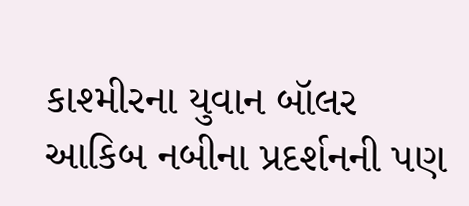કાશ્મીરના યુવાન બૉલર આકિબ નબીના પ્રદર્શનની પણ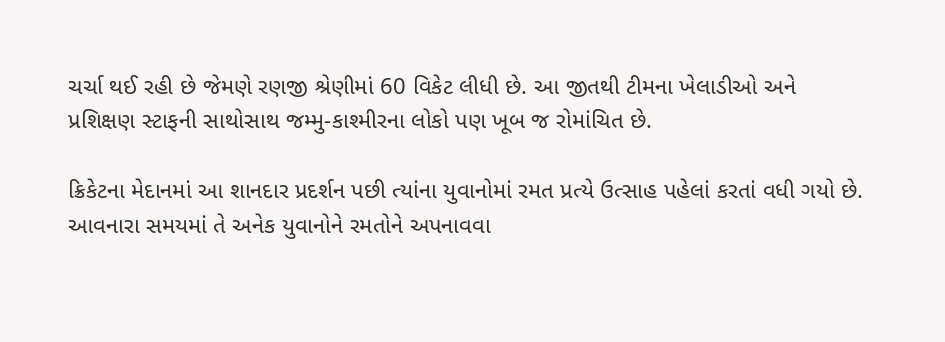ચર્ચા થઈ રહી છે જેમણે રણજી શ્રેણીમાં 60 વિકેટ લીધી છે. આ જીતથી ટીમના ખેલાડીઓ અને પ્રશિક્ષણ સ્ટાફની સાથોસાથ જમ્મુ-કાશ્મીરના લોકો પણ ખૂબ જ રોમાંચિત છે.

ક્રિકેટના મેદાનમાં આ શાનદાર પ્રદર્શન પછી ત્યાંના યુવાનોમાં રમત પ્રત્યે ઉત્સાહ પહેલાં કરતાં વધી ગયો છે. આવનારા સમયમાં તે અનેક યુવાનોને રમતોને અપનાવવા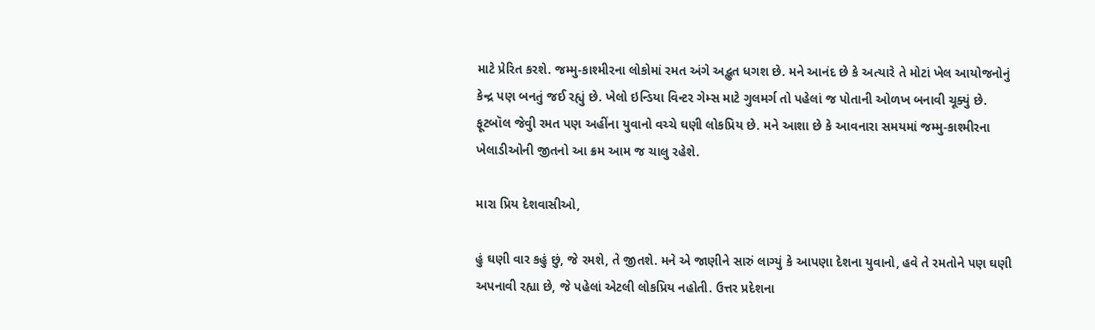માટે પ્રેરિત કરશે. જમ્મુ-કાશ્મીરના લોકોમાં રમત અંગે અદ્ભુત ધગશ છે. મને આનંદ છે કે અત્યારે તે મોટાં ખેલ આયોજનોનું કેન્દ્ર પણ બનતું જઈ રહ્યું છે. ખેલો ઇન્ડિયા વિન્ટર ગેમ્સ માટે ગુલમર્ગ તો પહેલાં જ પોતાની ઓળખ બનાવી ચૂક્યું છે. ફૂટબૉલ જેવુી રમત પણ અહીંના યુવાનો વચ્ચે ઘણી લોકપ્રિય છે. મને આશા છે કે આવનારા સમયમાં જમ્મુ-કાશ્મીરના ખેલાડીઓની જીતનો આ ક્રમ આમ જ ચાલુ રહેશે.

મારા પ્રિય દેશવાસીઓ,

હું ઘણી વાર કહું છું, જે રમશે, તે જીતશે. મને એ જાણીને સારું લાગ્યું કે આપણા દેશના યુવાનો, હવે તે રમતોને પણ ઘણી અપનાવી રહ્યા છે, જે પહેલાં એટલી લોકપ્રિય નહોતી. ઉત્તર પ્રદેશના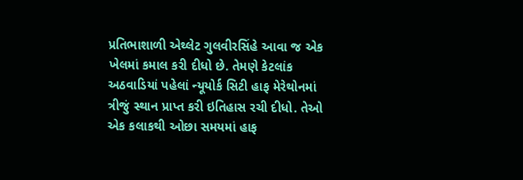પ્રતિભાશાળી એથ્લેટ ગુલવીરસિંહે આવા જ એક ખેલમાં કમાલ કરી દીધો છે. તેમણે કેટલાંક અઠવાડિયાં પહેલાં ન્યૂયોર્ક સિટી હાફ મેરેથોનમાં ત્રીજું સ્થાન પ્રાપ્ત કરી ઇતિહાસ રચી દીધો. તેઓ એક કલાકથી ઓછા સમયમાં હાફ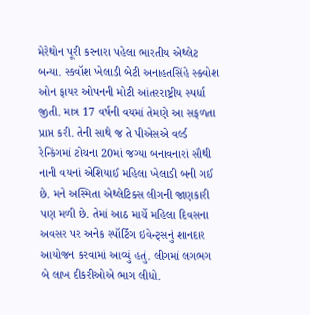મેરેથોન પૂરી કરનારા પહેલા ભારતીય એથ્લેટ બન્યા. સ્કવૉશ ખેલાડી બેટી અનાહતસિંહે સ્ક્વોશ ઓન ફાયર ઓપનની મોટી આંતરરાષ્ટ્રીય સ્પર્ધા જીતી. માત્ર 17 વર્ષની વયમાં તેમણે આ સફળતા પ્રાપ્ત કરી. તેની સાથે જ તે પીએસએ વર્લ્ડ રેન્કિંગમાં ટોચના 20માં જગ્યા બનાવનારાં સૌથી નાની વયનાં એશિયાઈ મહિલા ખેલાડી બની ગઈ છે. મને અસ્મિતા એથ્લેટિક્સ લીગની જાણકારી પણ મળી છે. તેમાં આઠ માર્ચે મહિલા દિવસના અવસર પર અનેક સ્પૉર્ટિંગ ઇવેન્ટ્સનું શાનદાર આયોજન કરવામાં આવ્યું હતું. લીગમાં લગભગ બે લાખ દીકરીઓએ ભાગ લીધો.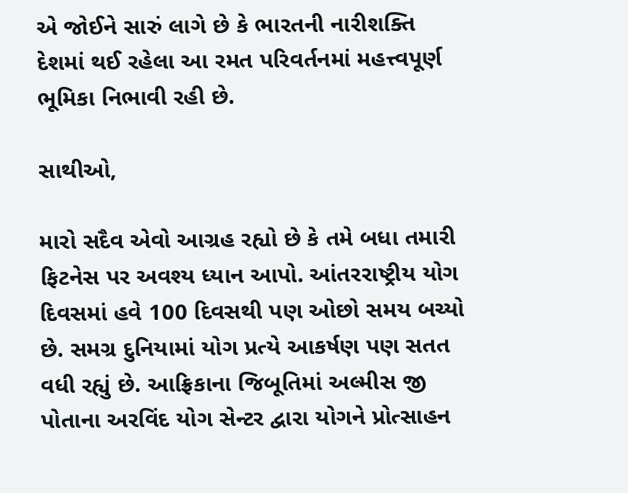એ જોઈને સારું લાગે છે કે ભારતની નારીશક્તિ દેશમાં થઈ રહેલા આ રમત પરિવર્તનમાં મહત્ત્વપૂર્ણ ભૂમિકા નિભાવી રહી છે.

સાથીઓ,

મારો સદૈવ એવો આગ્રહ રહ્યો છે કે તમે બધા તમારી ફિટનેસ પર અવશ્ય ધ્યાન આપો. આંતરરાષ્ટ્રીય યોગ દિવસમાં હવે 100 દિવસથી પણ ઓછો સમય બચ્યો છે. સમગ્ર દુનિયામાં યોગ પ્રત્યે આકર્ષણ પણ સતત વધી રહ્યું છે. આફ્રિકાના જિબૂતિમાં અલ્મીસ જી પોતાના અરવિંદ યોગ સેન્ટર દ્વારા યોગને પ્રોત્સાહન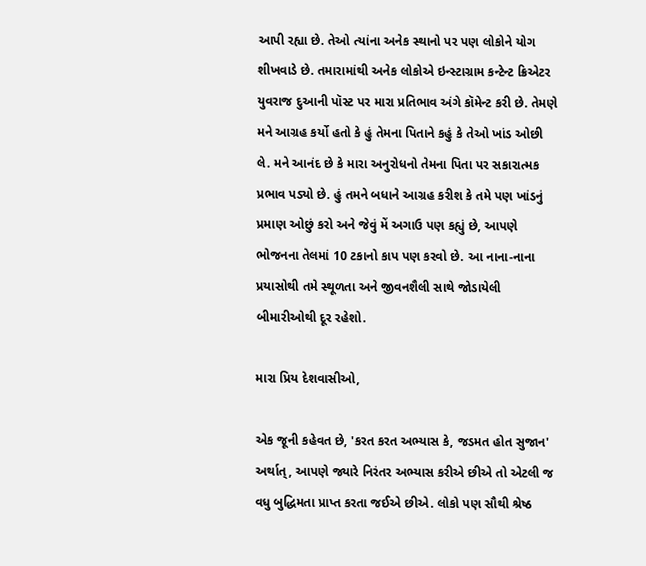આપી રહ્યા છે. તેઓ ત્યાંના અનેક સ્થાનો પર પણ લોકોને યોગ શીખવાડે છે. તમારામાંથી અનેક લોકોએ ઇન્સ્ટાગ્રામ કન્ટેન્ટ ક્રિએટર યુવરાજ દુઆની પૉસ્ટ પર મારા પ્રતિભાવ અંગે કૉમેન્ટ કરી છે. તેમણે મને આગ્રહ કર્યો હતો કે હું તેમના પિતાને કહું કે તેઓ ખાંડ ઓછી લે. મને આનંદ છે કે મારા અનુરોધનો તેમના પિતા પર સકારાત્મક પ્રભાવ પડ્યો છે. હું તમને બધાને આગ્રહ કરીશ કે તમે પણ ખાંડનું પ્રમાણ ઓછું કરો અને જેવું મેં અગાઉ પણ કહ્યું છે, આપણે ભોજનના તેલમાં 10 ટકાનો કાપ પણ કરવો છે. આ નાના-નાના પ્રયાસોથી તમે સ્થૂળતા અને જીવનશૈલી સાથે જોડાયેલી બીમારીઓથી દૂર રહેશો.

મારા પ્રિય દેશવાસીઓ,

એક જૂની કહેવત છે, 'કરત કરત અભ્યાસ કે, જડમત હોત સુજાન' અર્થાત્, આપણે જ્યારે નિરંતર અભ્યાસ કરીએ છીએ તો એટલી જ વધુ બુદ્ધિમતા પ્રાપ્ત કરતા જઈએ છીએ. લોકો પણ સૌથી શ્રેષ્ઠ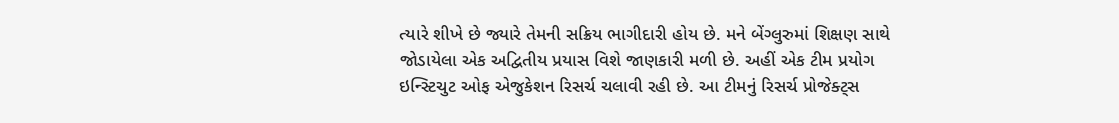ત્યારે શીખે છે જ્યારે તેમની સક્રિય ભાગીદારી હોય છે. મને બેંગ્લુરુમાં શિક્ષણ સાથે જોડાયેલા એક અદ્વિતીય પ્રયાસ વિશે જાણકારી મળી છે. અહીં એક ટીમ પ્રયોગ ઇન્સ્ટિચુટ ઓફ એજુકેશન રિસર્ચ ચલાવી રહી છે. આ ટીમનું રિસર્ચ પ્રોજેક્ટ્સ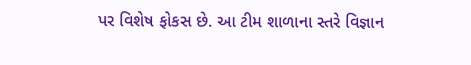પર વિશેષ ફોકસ છે. આ ટીમ શાળાના સ્તરે વિજ્ઞાન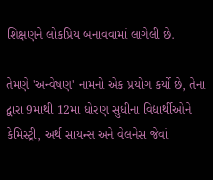શિક્ષણને લોકપ્રિય બનાવવામાં લાગેલી છે.

તેમણે 'અન્વેષણ' નામનો એક પ્રયોગ કર્યો છે, તેના દ્વારા 9માથી 12મા ધોરણ સુધીના વિદ્યાર્થીઓને કેમિસ્ટ્રી, અર્થ સાયન્સ અને વેલનેસ જેવાં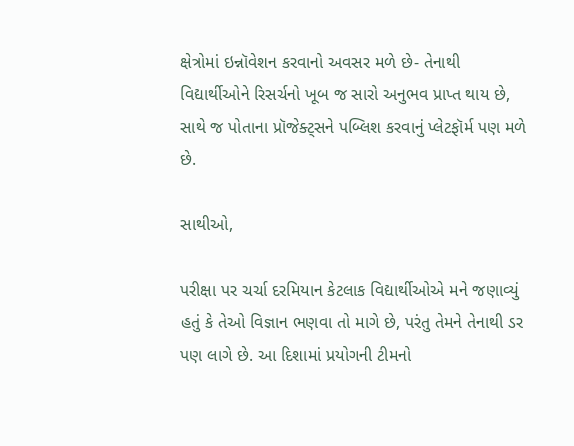ક્ષેત્રોમાં ઇન્નૉવેશન કરવાનો અવસર મળે છે- તેનાથી વિદ્યાર્થીઓને રિસર્ચનો ખૂબ જ સારો અનુભવ પ્રાપ્ત થાય છે, સાથે જ પોતાના પ્રૉજેક્ટ્સને પબ્લિશ કરવાનું પ્લેટફૉર્મ પણ મળે છે.

સાથીઓ,

પરીક્ષા પર ચર્ચા દરમિયાન કેટલાક વિદ્યાર્થીઓએ મને જણાવ્યું હતું કે તેઓ વિજ્ઞાન ભણવા તો માગે છે, પરંતુ તેમને તેનાથી ડર પણ લાગે છે. આ દિશામાં પ્રયોગની ટીમનો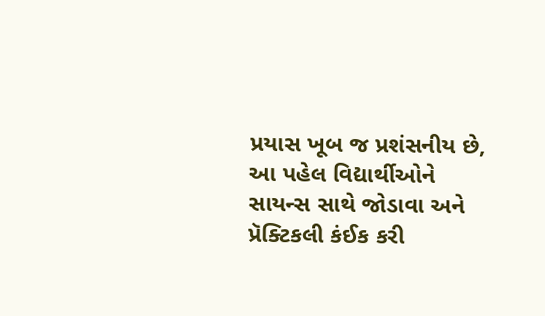પ્રયાસ ખૂબ જ પ્રશંસનીય છે, આ પહેલ વિદ્યાર્થીઓને સાયન્સ સાથે જોડાવા અને પ્રૅક્ટિકલી કંઈક કરી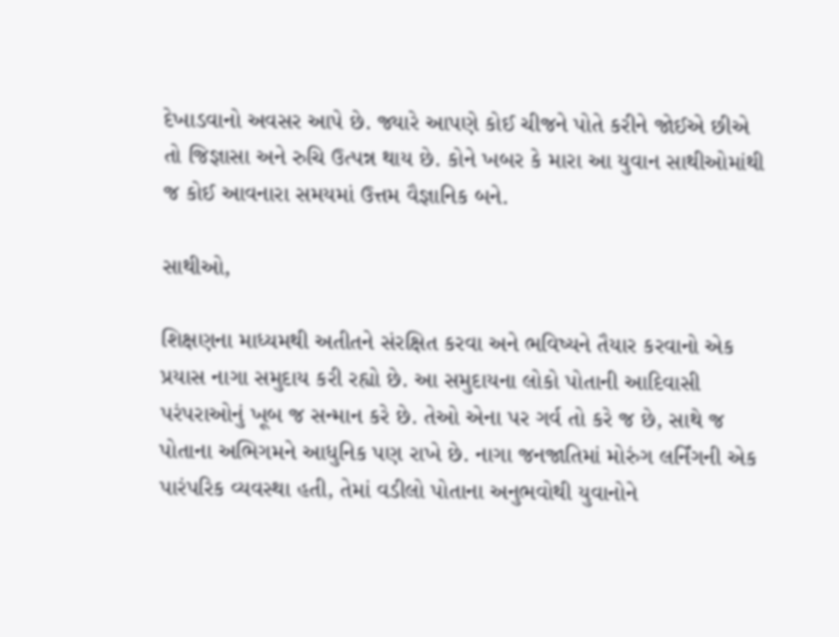દેખાડવાનો અવસર આપે છે. જ્યારે આપણે કોઈ ચીજને પોતે કરીને જોઈએ છીએ તો જિજ્ઞાસા અને રુચિ ઉત્પન્ન થાય છે. કોને ખબર કે મારા આ યુવાન સાથીઓમાંથી જ કોઈ આવનારા સમયમાં ઉત્તમ વૈજ્ઞાનિક બને.

સાથીઓ,

શિક્ષણના માધ્યમથી અતીતને સંરક્ષિત કરવા અને ભવિષ્યને તૈયાર કરવાનો એક પ્રયાસ નાગા સમુદાય કરી રહ્યો છે. આ સમુદાયના લોકો પોતાની આદિવાસી પરંપરાઓનું ખૂબ જ સન્માન કરે છે. તેઓ એના પર ગર્વ તો કરે જ છે, સાથે જ પોતાના અભિગમને આધુનિક પણ રાખે છે. નાગા જનજાતિમાં મોરુંગ લર્નિંગની એક પારંપરિક વ્યવસ્થા હતી, તેમાં વડીલો પોતાના અનુભવોથી યુવાનોને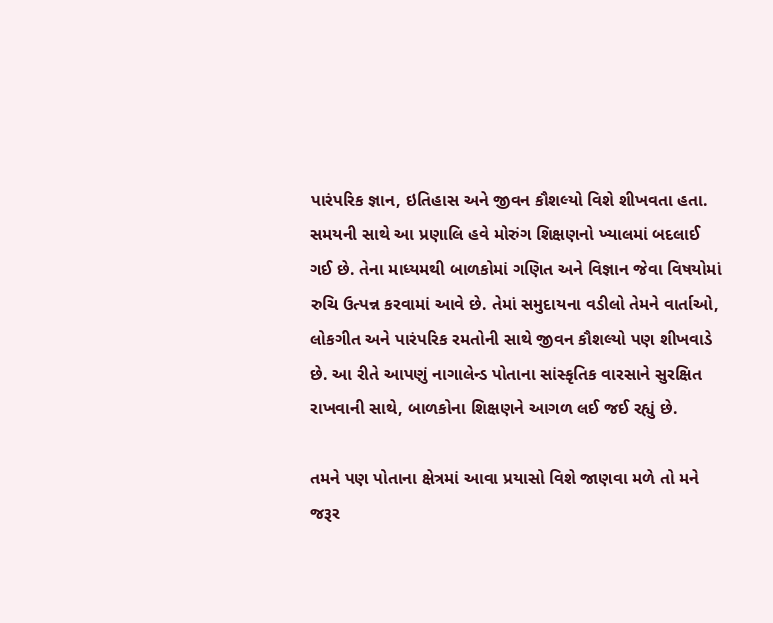પારંપરિક જ્ઞાન, ઇતિહાસ અને જીવન કૌશલ્યો વિશે શીખવતા હતા. સમયની સાથે આ પ્રણાલિ હવે મોરુંગ શિક્ષણનો ખ્યાલમાં બદલાઈ ગઈ છે. તેના માધ્યમથી બાળકોમાં ગણિત અને વિજ્ઞાન જેવા વિષયોમાં રુચિ ઉત્પન્ન કરવામાં આવે છે. તેમાં સમુદાયના વડીલો તેમને વાર્તાઓ, લોકગીત અને પારંપરિક રમતોની સાથે જીવન કૌશલ્યો પણ શીખવાડે છે. આ રીતે આપણું નાગાલેન્ડ પોતાના સાંસ્કૃતિક વારસાને સુરક્ષિત રાખવાની સાથે, બાળકોના શિક્ષણને આગળ લઈ જઈ રહ્યું છે.

તમને પણ પોતાના ક્ષેત્રમાં આવા પ્રયાસો વિશે જાણવા મળે તો મને જરૂર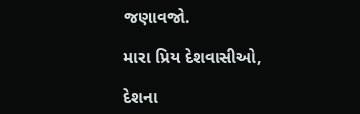જણાવજો.

મારા પ્રિય દેશવાસીઓ,

દેશના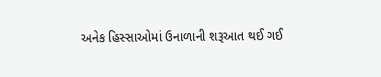અનેક હિસ્સાઓમાં ઉનાળાની શરૂઆત થઈ ગઈ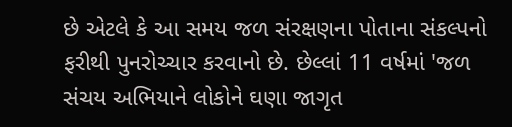છે એટલે કે આ સમય જળ સંરક્ષણના પોતાના સંકલ્પનો ફરીથી પુનરોચ્ચાર કરવાનો છે. છેલ્લાં 11 વર્ષમાં 'જળ સંચય અભિયાને લોકોને ઘણા જાગૃત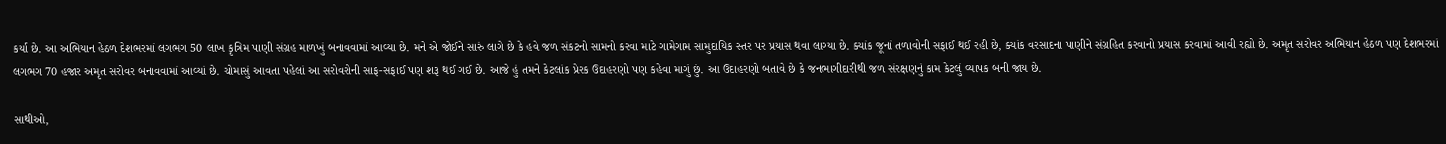કર્યા છે. આ અભિયાન હેઠળ દેશભરમાં લગભગ 50 લાખ કૃત્રિમ પાણી સંગ્રહ માળખું બનાવવામાં આવ્યા છે. મને એ જોઈને સારું લાગે છે કે હવે જળ સંકટનો સામનો કરવા માટે ગામેગામ સામુદાયિક સ્તર પર પ્રયાસ થવા લાગ્યા છે. ક્યાંક જૂનાં તળાવોની સફાઈ થઈ રહી છે, ક્યાંક વરસાદના પાણીને સંગ્રહિત કરવાનો પ્રયાસ કરવામાં આવી રહ્યો છે. અમૃત સરોવર અભિયાન હેઠળ પણ દેશભરમાં લગભગ 70 હજાર અમૃત સરોવર બનાવવામાં આવ્યાં છે. ચોમાસું આવતા પહેલાં આ સરોવરોની સાફ-સફાઈ પણ શરૂ થઈ ગઈ છે. આજે હું તમને કેટલાંક પ્રેરક ઉદાહરણો પણ કહેવા માગું છું. આ ઉદાહરણો બતાવે છે કે જનભાગીદારીથી જળ સંરક્ષણનું કામ કેટલું વ્યાપક બની જાય છે.

સાથીઓ,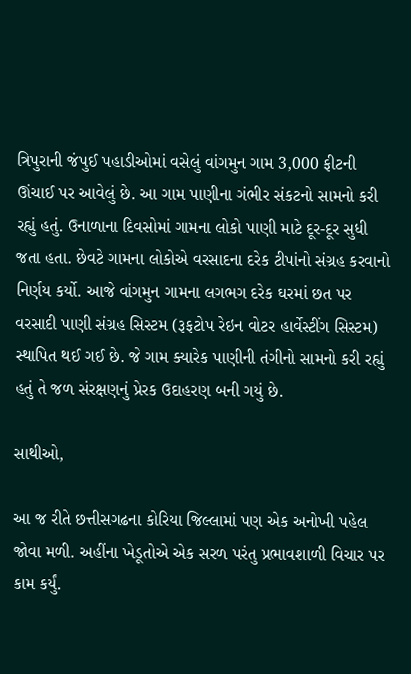ત્રિપુરાની જંપુઈ પહાડીઓમાં વસેલું વાંગમુન ગામ 3,000 ફીટની ઊંચાઈ પર આવેલું છે. આ ગામ પાણીના ગંભીર સંકટનો સામનો કરી રહ્યું હતું. ઉનાળાના દિવસોમાં ગામના લોકો પાણી માટે દૂર-દૂર સુધી જતા હતા. છેવટે ગામના લોકોએ વરસાદના દરેક ટીપાંનો સંગ્રહ કરવાનો નિર્ણય કર્યો. આજે વાંગમુન ગામના લગભગ દરેક ઘરમાં છત પર વરસાદી પાણી સંગ્રહ સિસ્ટમ (રૂફટોપ રેઇન વોટર હાર્વેસ્ટીંગ સિસ્ટમ) સ્થાપિત થઈ ગઈ છે. જે ગામ ક્યારેક પાણીની તંગીનો સામનો કરી રહ્યું હતું તે જળ સંરક્ષણનું પ્રેરક ઉદાહરણ બની ગયું છે.

સાથીઓ,

આ જ રીતે છત્તીસગઢના કોરિયા જિલ્લામાં પણ એક અનોખી પહેલ જોવા મળી. અહીંના ખેડૂતોએ એક સરળ પરંતુ પ્રભાવશાળી વિચાર પર કામ કર્યું.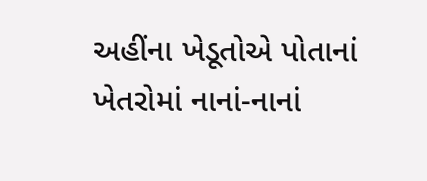અહીંના ખેડૂતોએ પોતાનાં ખેતરોમાં નાનાં-નાનાં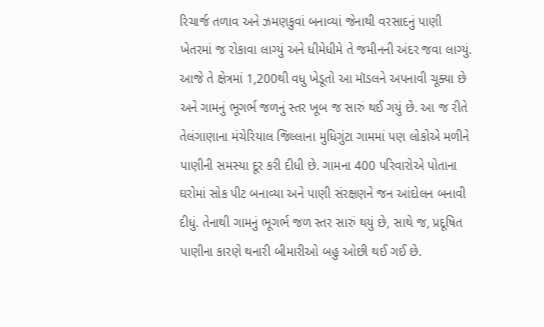રિચાર્જ તળાવ અને ઝમણકુવાં બનાવ્યાં જેનાથી વરસાદનું પાણી ખેતરમાં જ રોકાવા લાગ્યું અને ધીમેધીમે તે જમીનની અંદર જવા લાગ્યું. આજે તે ક્ષેત્રમાં 1,200થી વધુ ખેડૂતો આ મૉડલને અપનાવી ચૂક્યા છે અને ગામનું ભૂગર્ભ જળનું સ્તર ખૂબ જ સારું થઈ ગયું છે. આ જ રીતે તેલંગાણાના મંચેરિયાલ જિલ્લાના મુધિગુંટા ગામમાં પણ લોકોએ મળીને પાણીની સમસ્યા દૂર કરી દીધી છે. ગામના 400 પરિવારોએ પોતાના ઘરોમાં સોક પીટ બનાવ્યા અને પાણી સંરક્ષણને જન આંદોલન બનાવી દીધું. તેનાથી ગામનું ભૂગર્ભ જળ સ્તર સારું થયું છે, સાથે જ, પ્રદૂષિત પાણીના કારણે થનારી બીમારીઓ બહુ ઓછી થઈ ગઈ છે.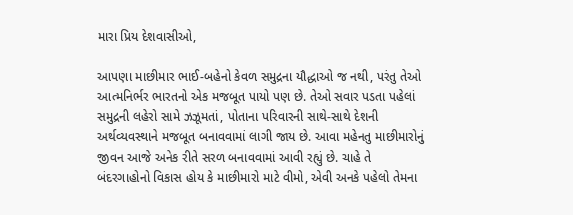મારા પ્રિય દેશવાસીઓ,

આપણા માછીમાર ભાઈ-બહેનો કેવળ સમુદ્રના યૌદ્ધાઓ જ નથી, પરંતુ તેઓ આત્મનિર્ભર ભારતનો એક મજબૂત પાયો પણ છે. તેઓ સવાર પડતા પહેલાં સમુદ્રની લહેરો સામે ઝઝૂમતાં, પોતાના પરિવારની સાથે-સાથે દેશની અર્થવ્યવસ્થાને મજબૂત બનાવવામાં લાગી જાય છે. આવા મહેનતુ માછીમારોનું જીવન આજે અનેક રીતે સરળ બનાવવામાં આવી રહ્યું છે. ચાહે તે બંદરગાહોનો વિકાસ હોય કે માછીમારો માટે વીમો, એવી અનકે પહેલો તેમના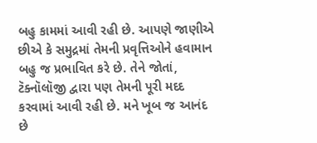બહુ કામમાં આવી રહી છે. આપણે જાણીએ છીએ કે સમુદ્રમાં તેમની પ્રવૃત્તિઓને હવામાન બહુ જ પ્રભાવિત કરે છે. તેને જોતાં, ટૅક્નૉલૉજી દ્વારા પણ તેમની પૂરી મદદ કરવામાં આવી રહી છે. મને ખૂબ જ આનંદ છે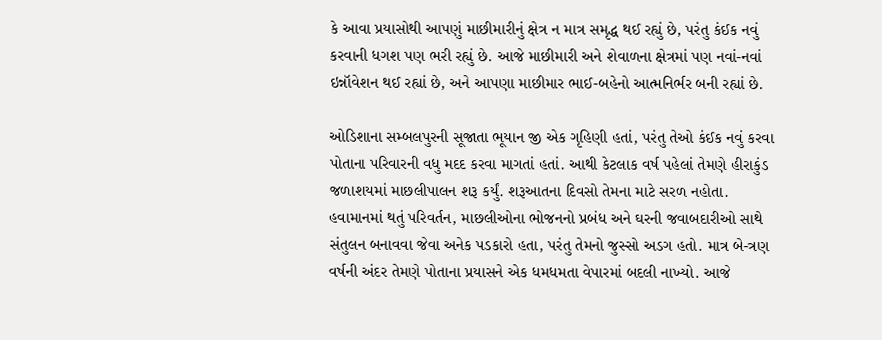કે આવા પ્રયાસોથી આપણું માછીમારીનું ક્ષેત્ર ન માત્ર સમૃદ્ધ થઈ રહ્યું છે, પરંતુ કંઈક નવું કરવાની ધગશ પણ ભરી રહ્યું છે. આજે માછીમારી અને શેવાળના ક્ષેત્રમાં પણ નવાં-નવાં ઇન્નૉવેશન થઈ રહ્યાં છે, અને આપણા માછીમાર ભાઈ-બહેનો આત્મનિર્ભર બની રહ્યાં છે.

ઓડિશાના સમ્બલપુરની સૂજાતા ભૂયાન જી એક ગૃહિણી હતાં, પરંતુ તેઓ કંઈક નવું કરવા પોતાના પરિવારની વધુ મદદ કરવા માગતાં હતાં. આથી કેટલાક વર્ષ પહેલાં તેમણે હીરાકુંડ જળાશયમાં માછલીપાલન શરૂ કર્યું. શરૂઆતના દિવસો તેમના માટે સરળ નહોતા. હવામાનમાં થતું પરિવર્તન, માછલીઓના ભોજનનો પ્રબંધ અને ઘરની જવાબદારીઓ સાથે સંતુલન બનાવવા જેવા અનેક પડકારો હતા, પરંતુ તેમનો જુસ્સો અડગ હતો. માત્ર બે-ત્રણ વર્ષની અંદર તેમણે પોતાના પ્રયાસને એક ધમધમતા વેપારમાં બદલી નાખ્યો. આજે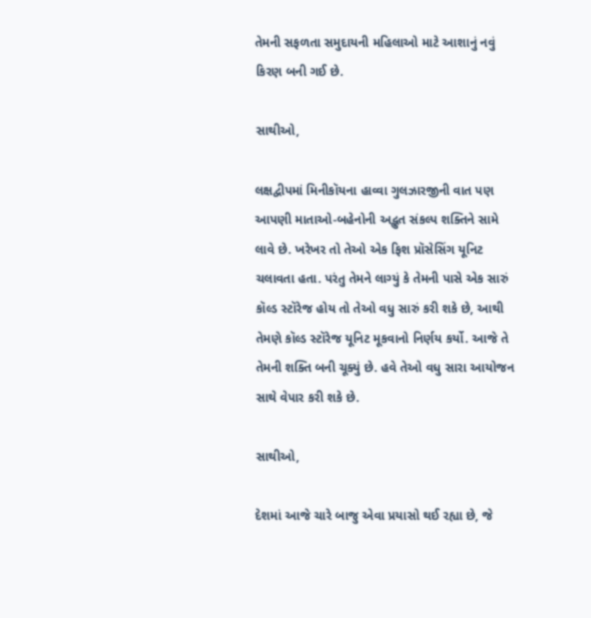તેમની સફળતા સમુદાયની મહિલાઓ માટે આશાનું નવું કિરણ બની ગઈ છે.

સાથીઓ,

લક્ષદ્વીપમાં મિનીકૉયના હાવ્વા ગુલઝારજીની વાત પણ આપણી માતાઓ-બહેનોની અદ્ભુત સંકલ્પ શક્તિને સામે લાવે છે. ખરેખર તો તેઓ એક ફિશ પ્રૉસેસિંગ યૂનિટ ચલાવતા હતા. પરંતુ તેમને લાગ્યું કે તેમની પાસે એક સારું કૉલ્ડ સ્ટૉરેજ હોય તો તેઓ વધુ સારું કરી શકે છે, આથી તેમણે કૉલ્ડ સ્ટૉરેજ યૂનિટ મૂકવાનો નિર્ણય કર્યો. આજે તે તેમની શક્તિ બની ચૂક્યું છે. હવે તેઓ વધુ સારા આયોજન સાથે વેપાર કરી શકે છે.

સાથીઓ,

દેશમાં આજે ચારે બાજુ એવા પ્રયાસો થઈ રહ્યા છે, જે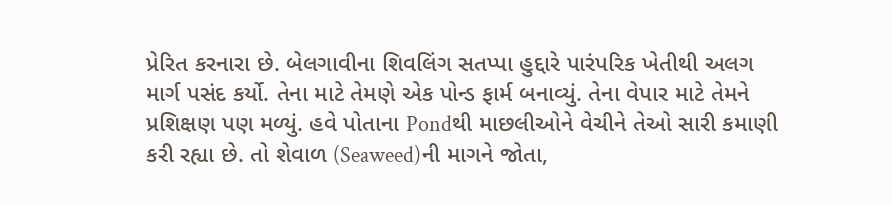પ્રેરિત કરનારા છે. બેલગાવીના શિવલિંગ સતપ્પા હુદ્દારે પારંપરિક ખેતીથી અલગ માર્ગ પસંદ કર્યો. તેના માટે તેમણે એક પોન્ડ ફાર્મ બનાવ્યું. તેના વેપાર માટે તેમને પ્રશિક્ષણ પણ મળ્યું. હવે પોતાના Pondથી માછલીઓને વેચીને તેઓ સારી કમાણી કરી રહ્યા છે. તો શેવાળ (Seaweed)ની માગને જોતા,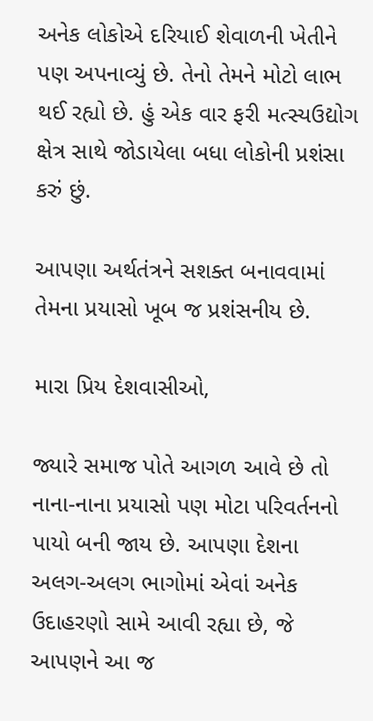અનેક લોકોએ દરિયાઈ શેવાળની ખેતીને પણ અપનાવ્યું છે. તેનો તેમને મોટો લાભ થઈ રહ્યો છે. હું એક વાર ફરી મત્સ્યઉદ્યોગ ક્ષેત્ર સાથે જોડાયેલા બધા લોકોની પ્રશંસા કરું છું.

આપણા અર્થતંત્રને સશક્ત બનાવવામાં તેમના પ્રયાસો ખૂબ જ પ્રશંસનીય છે.

મારા પ્રિય દેશવાસીઓ,

જ્યારે સમાજ પોતે આગળ આવે છે તો નાના-નાના પ્રયાસો પણ મોટા પરિવર્તનનો પાયો બની જાય છે. આપણા દેશના અલગ-અલગ ભાગોમાં એવાં અનેક ઉદાહરણો સામે આવી રહ્યા છે, જે આપણને આ જ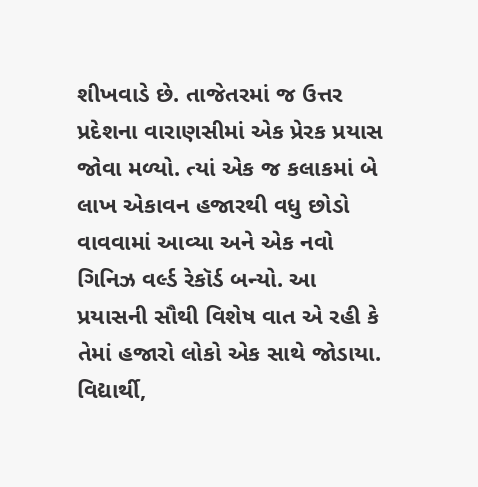શીખવાડે છે. તાજેતરમાં જ ઉત્તર પ્રદેશના વારાણસીમાં એક પ્રેરક પ્રયાસ જોવા મળ્યો. ત્યાં એક જ કલાકમાં બે લાખ એકાવન હજારથી વધુ છોડો વાવવામાં આવ્યા અને એક નવો ગિનિઝ વર્લ્ડ રેકૉર્ડ બન્યો. આ પ્રયાસની સૌથી વિશેષ વાત એ રહી કે તેમાં હજારો લોકો એક સાથે જોડાયા. વિદ્યાર્થી,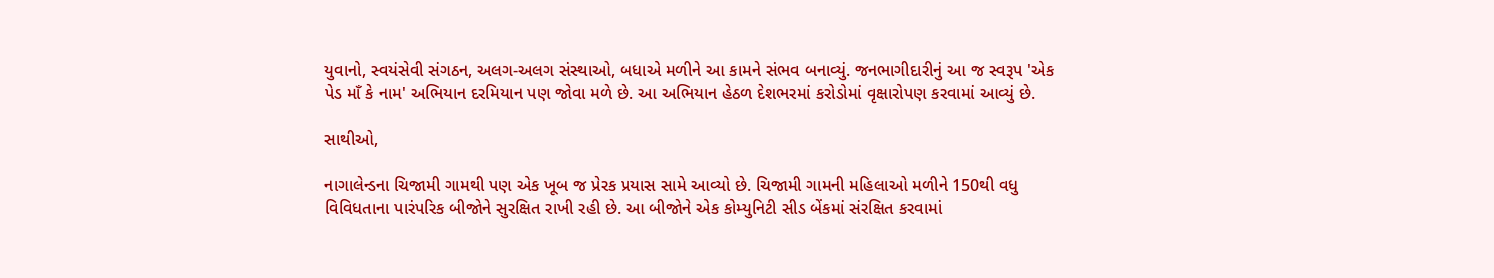યુવાનો, સ્વયંસેવી સંગઠન, અલગ-અલગ સંસ્થાઓ, બધાએ મળીને આ કામને સંભવ બનાવ્યું. જનભાગીદારીનું આ જ સ્વરૂપ 'એક પેડ માઁ કે નામ' અભિયાન દરમિયાન પણ જોવા મળે છે. આ અભિયાન હેઠળ દેશભરમાં કરોડોમાં વૃક્ષારોપણ કરવામાં આવ્યું છે.

સાથીઓ,

નાગાલેન્ડના ચિજામી ગામથી પણ એક ખૂબ જ પ્રેરક પ્રયાસ સામે આવ્યો છે. ચિજામી ગામની મહિલાઓ મળીને 150થી વધુ વિવિધતાના પારંપરિક બીજોને સુરક્ષિત રાખી રહી છે. આ બીજોને એક કોમ્યુનિટી સીડ બેંકમાં સંરક્ષિત કરવામાં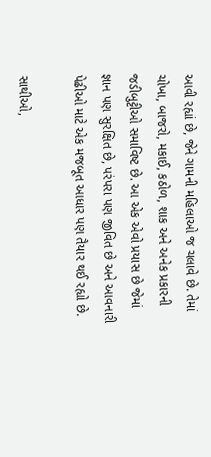આવી રહ્યાં છે, જેને ગામની મહિલાઓ જ ચલાવે છે. તેમાં ચોખા, બાજરો, મકાઈ, કઠોળ, શાક અને અનેક પ્રકારની જડીબુટ્ટીઓ સમાવિષ્ટ છે. આ એક એવો પ્રયાસ છે જેમાં જ્ઞાન પણ સુરક્ષિત છે, પરંપરા પણ જીવિત છે અને આવનારી પેઢીઓ માટે એક મજબૂત આધાર પણ તૈયાર થઈ રહ્યો છે.

સાથીઓ,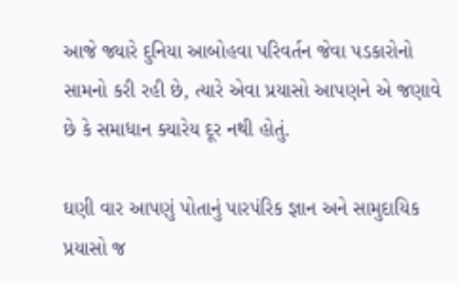આજે જ્યારે દુનિયા આબોહવા પરિવર્તન જેવા પડકારોનો સામનો કરી રહી છે, ત્યારે એવા પ્રયાસો આપણને એ જણાવે છે કે સમાધાન ક્યારેય દૂર નથી હોતું.

ઘણી વાર આપણું પોતાનું પારપંરિક જ્ઞાન અને સામુદાયિક પ્રયાસો જ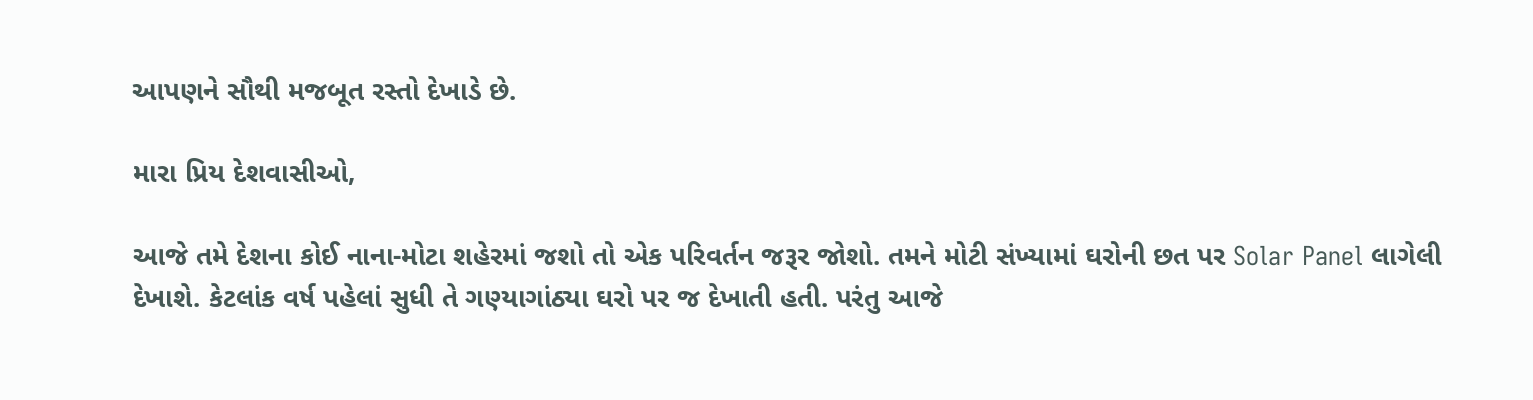આપણને સૌથી મજબૂત રસ્તો દેખાડે છે.

મારા પ્રિય દેશવાસીઓ,

આજે તમે દેશના કોઈ નાના-મોટા શહેરમાં જશો તો એક પરિવર્તન જરૂર જોશો. તમને મોટી સંખ્યામાં ઘરોની છત પર Solar Panel લાગેલી દેખાશે. કેટલાંક વર્ષ પહેલાં સુધી તે ગણ્યાગાંઠ્યા ઘરો પર જ દેખાતી હતી. પરંતુ આજે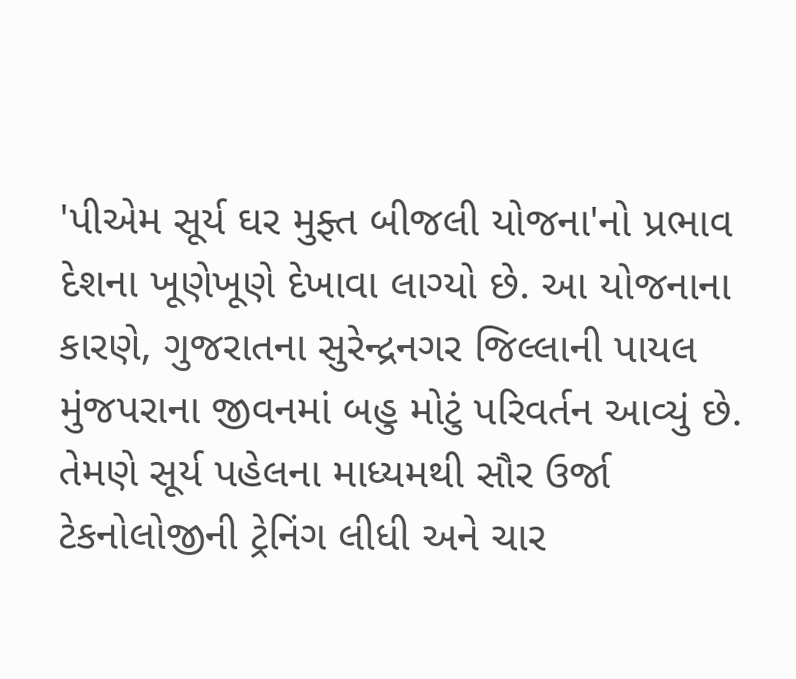'પીએમ સૂર્ય ઘર મુફ્ત બીજલી યોજના'નો પ્રભાવ દેશના ખૂણેખૂણે દેખાવા લાગ્યો છે. આ યોજનાના કારણે, ગુજરાતના સુરેન્દ્રનગર જિલ્લાની પાયલ મુંજપરાના જીવનમાં બહુ મોટું પરિવર્તન આવ્યું છે. તેમણે સૂર્ય પહેલના માધ્યમથી સૌર ઉર્જા ટેકનોલોજીની ટ્રેનિંગ લીધી અને ચાર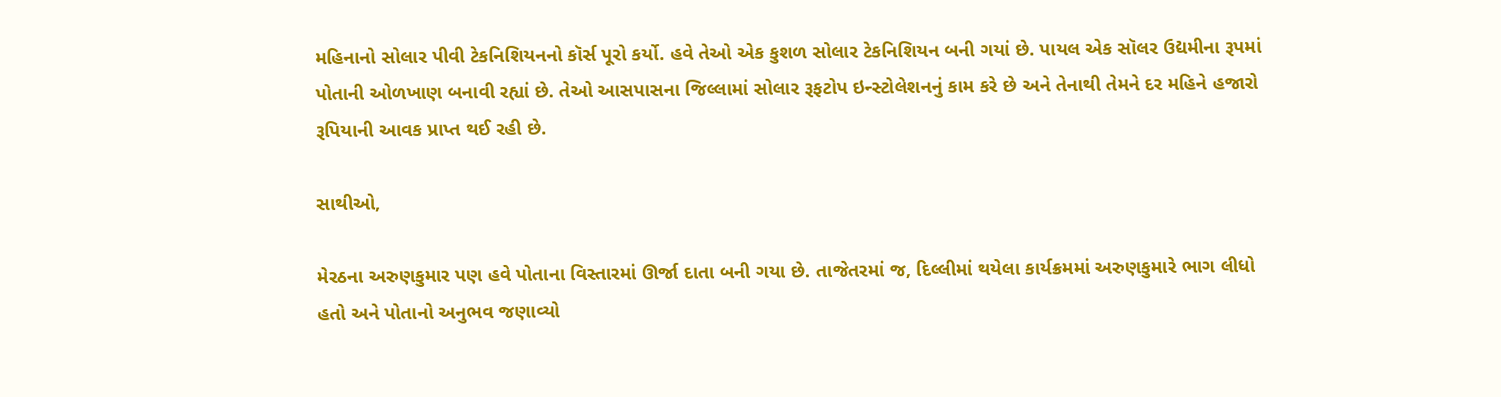મહિનાનો સોલાર પીવી ટેકનિશિયનનો કૉર્સ પૂરો કર્યો. હવે તેઓ એક કુશળ સોલાર ટેકનિશિયન બની ગયાં છે. પાયલ એક સૉલર ઉદ્યમીના રૂપમાં પોતાની ઓળખાણ બનાવી રહ્યાં છે. તેઓ આસપાસના જિલ્લામાં સોલાર રૂફટોપ ઇન્સ્ટોલેશનનું કામ કરે છે અને તેનાથી તેમને દર મહિને હજારો રૂપિયાની આવક પ્રાપ્ત થઈ રહી છે.

સાથીઓ,

મેરઠના અરુણકુમાર પણ હવે પોતાના વિસ્તારમાં ઊર્જા દાતા બની ગયા છે. તાજેતરમાં જ, દિલ્લીમાં થયેલા કાર્યક્રમમાં અરુણકુમારે ભાગ લીધો હતો અને પોતાનો અનુભવ જણાવ્યો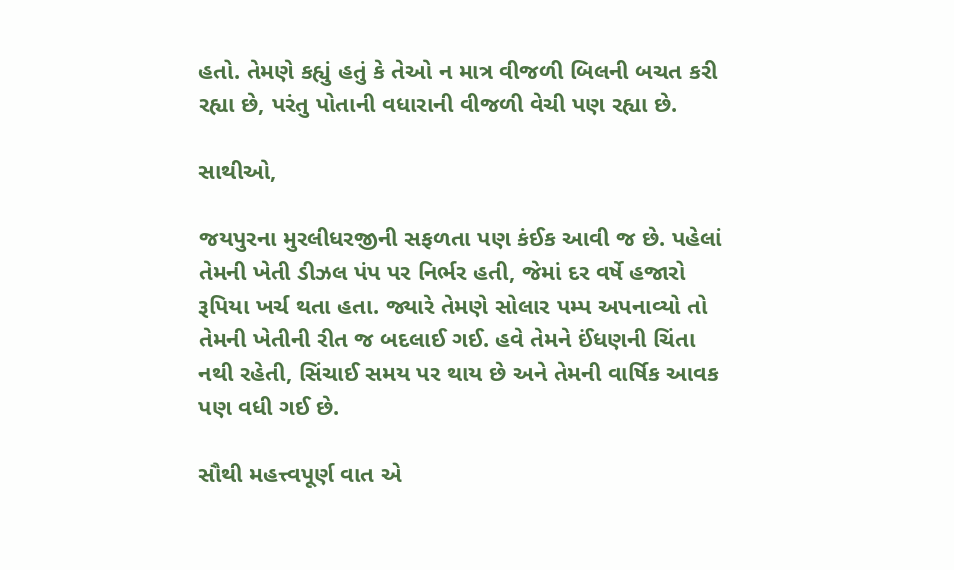હતો. તેમણે કહ્યું હતું કે તેઓ ન માત્ર વીજળી બિલની બચત કરી રહ્યા છે, પરંતુ પોતાની વધારાની વીજળી વેચી પણ રહ્યા છે.

સાથીઓ,

જયપુરના મુરલીધરજીની સફળતા પણ કંઈક આવી જ છે. પહેલાં તેમની ખેતી ડીઝલ પંપ પર નિર્ભર હતી, જેમાં દર વર્ષે હજારો રૂપિયા ખર્ચ થતા હતા. જ્યારે તેમણે સોલાર પમ્પ અપનાવ્યો તો તેમની ખેતીની રીત જ બદલાઈ ગઈ. હવે તેમને ઈંધણની ચિંતા નથી રહેતી, સિંચાઈ સમય પર થાય છે અને તેમની વાર્ષિક આવક પણ વધી ગઈ છે.

સૌથી મહત્ત્વપૂર્ણ વાત એ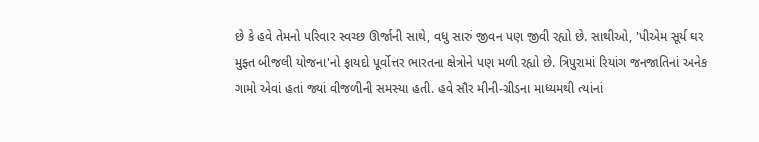છે કે હવે તેમનો પરિવાર સ્વચ્છ ઊર્જાની સાથે, વધુ સારું જીવન પણ જીવી રહ્યો છે. સાથીઓ, 'પીએમ સૂર્ય ઘર મુફ્ત બીજલી યોજના'નો ફાયદો પૂર્વોત્તર ભારતના ક્ષેત્રોને પણ મળી રહ્યો છે. ત્રિપુરામાં રિયાંગ જનજાતિનાં અનેક ગામો એવાં હતાં જ્યાં વીજળીની સમસ્યા હતી. હવે સૌર મીની-ગ્રીડના માધ્યમથી ત્યાંનાં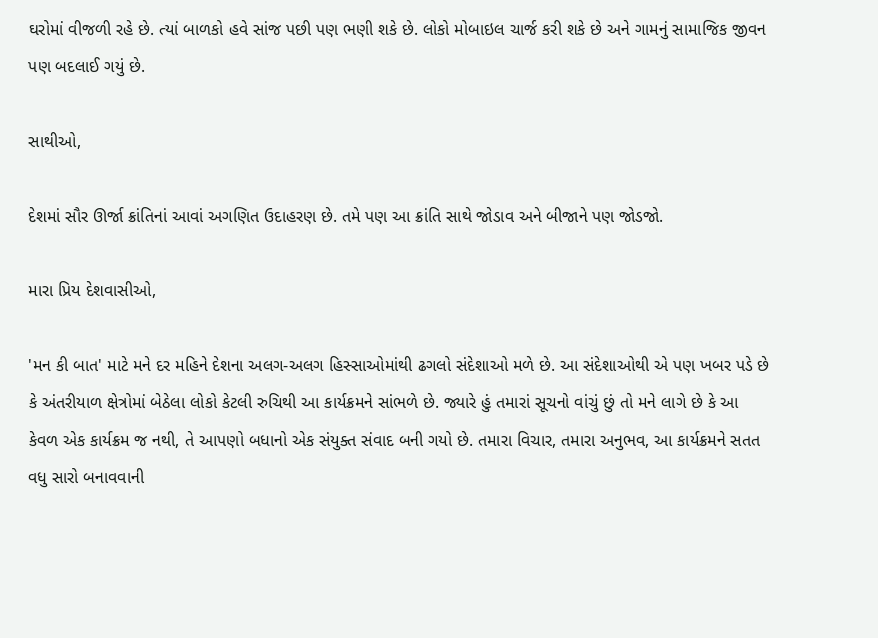ઘરોમાં વીજળી રહે છે. ત્યાં બાળકો હવે સાંજ પછી પણ ભણી શકે છે. લોકો મોબાઇલ ચાર્જ કરી શકે છે અને ગામનું સામાજિક જીવન પણ બદલાઈ ગયું છે.

સાથીઓ,

દેશમાં સૌર ઊર્જા ક્રાંતિનાં આવાં અગણિત ઉદાહરણ છે. તમે પણ આ ક્રાંતિ સાથે જોડાવ અને બીજાને પણ જોડજો.

મારા પ્રિય દેશવાસીઓ,

'મન કી બાત' માટે મને દર મહિને દેશના અલગ-અલગ હિસ્સાઓમાંથી ઢગલો સંદેશાઓ મળે છે. આ સંદેશાઓથી એ પણ ખબર પડે છે કે અંતરીયાળ ક્ષેત્રોમાં બેઠેલા લોકો કેટલી રુચિથી આ કાર્યક્રમને સાંભળે છે. જ્યારે હું તમારાં સૂચનો વાંચું છું તો મને લાગે છે કે આ કેવળ એક કાર્યક્રમ જ નથી, તે આપણો બધાનો એક સંયુક્ત સંવાદ બની ગયો છે. તમારા વિચાર, તમારા અનુભવ, આ કાર્યક્રમને સતત વધુ સારો બનાવવાની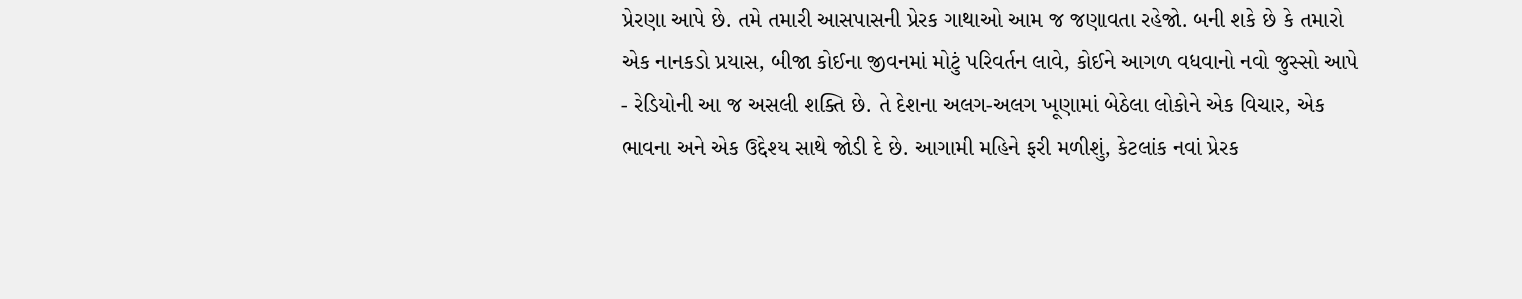પ્રેરણા આપે છે. તમે તમારી આસપાસની પ્રેરક ગાથાઓ આમ જ જણાવતા રહેજો. બની શકે છે કે તમારો એક નાનકડો પ્રયાસ, બીજા કોઈના જીવનમાં મોટું પરિવર્તન લાવે, કોઈને આગળ વધવાનો નવો જુસ્સો આપે - રેડિયોની આ જ અસલી શક્તિ છે. તે દેશના અલગ-અલગ ખૂણામાં બેઠેલા લોકોને એક વિચાર, એક ભાવના અને એક ઉદ્દેશ્ય સાથે જોડી દે છે. આગામી મહિને ફરી મળીશું, કેટલાંક નવાં પ્રેરક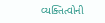વ્યક્તિત્વોની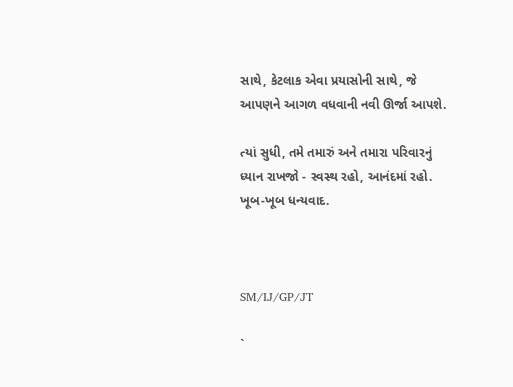સાથે, કેટલાક એવા પ્રયાસોની સાથે, જે આપણને આગળ વધવાની નવી ઊર્જા આપશે.

ત્યાં સુધી, તમે તમારું અને તમારા પરિવારનું ધ્યાન રાખજો - સ્વસ્થ રહો, આનંદમાં રહો. ખૂબ-ખૂબ ધન્યવાદ.



SM/IJ/GP/JT

`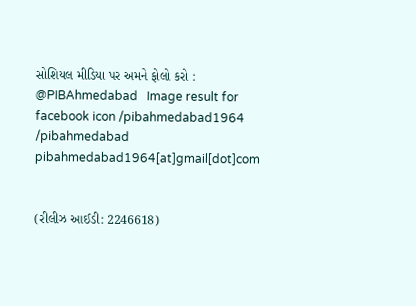સોશિયલ મીડિયા પર અમને ફોલો કરો :  @PIBAhmedabad   Image result for facebook icon /pibahmedabad1964    /pibahmedabad  pibahmedabad1964[at]gmail[dot]com


(રીલીઝ આઈડી: 2246618)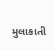મુલાકાતી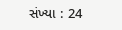સંખ્યા : 24